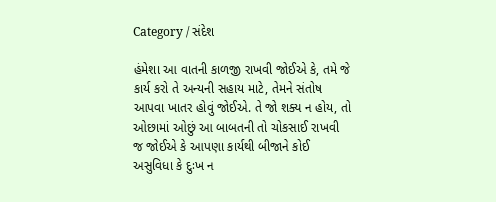Category / સંદેશ

હંમેશા આ વાતની કાળજી રાખવી જોઈએ કે, તમે જે કાર્ય કરો તે અન્યની સહાય માટે, તેમને સંતોષ આપવા ખાતર હોવું જોઈએ. તે જો શક્ય ન હોય, તો ઓછામાં ઓછું આ બાબતની તો ચોકસાઈ રાખવી જ જોઈએ કે આપણા કાર્યથી બીજાને કોઈ અસુવિધા કે દુઃખ ન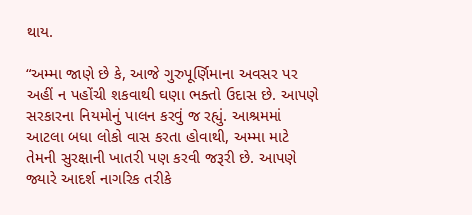થાય.

“અમ્મા જાણે છે કે, આજે ગુરુપૂર્ણિમાના અવસર પર અહીં ન પહોંચી શકવાથી ઘણા ભક્તો ઉદાસ છે. આપણે સરકારના નિયમોનું પાલન કરવું જ રહ્યું. આશ્રમમાં આટલા બધા લોકો વાસ કરતા હોવાથી, અમ્મા માટે તેમની સુરક્ષાની ખાતરી પણ કરવી જરૂરી છે. આપણે જ્યારે આદર્શ નાગરિક તરીકે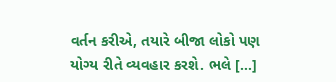વર્તન કરીએ, તયારે બીજા લોકો પણ યોગ્ય રીતે વ્યવહાર કરશે. ભલે […]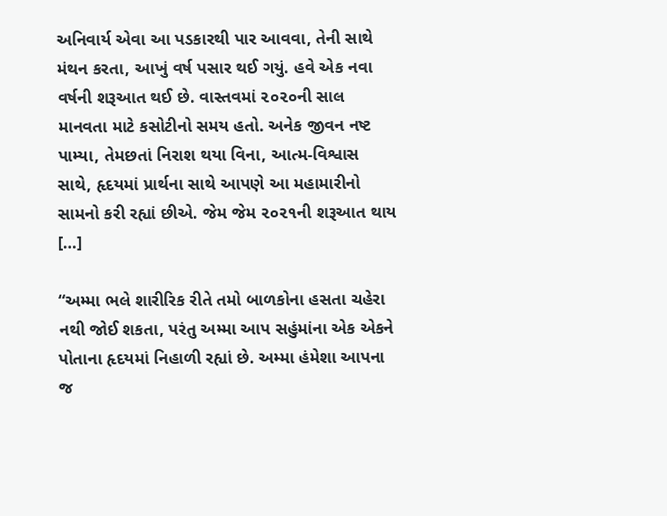અનિવાર્ય એવા આ પડકારથી પાર આવવા, તેની સાથે મંથન કરતા, આખું વર્ષ પસાર થઈ ગયું. હવે એક નવા વર્ષની શરૂઆત થઈ છે. વાસ્તવમાં ૨૦૨૦ની સાલ માનવતા માટે કસોટીનો સમય હતો. અનેક જીવન નષ્ટ પામ્યા, તેમછતાં નિરાશ થયા વિના, આત્મ-વિશ્વાસ સાથે, હૃદયમાં પ્રાર્થના સાથે આપણે આ મહામારીનો સામનો કરી રહ્યાં છીએ. જેમ જેમ ૨૦૨૧ની શરૂઆત થાય […]

“અમ્મા ભલે શારીરિક રીતે તમો બાળકોના હસતા ચહેરા નથી જોઈ શકતા, પરંતુ અમ્મા આપ સહુંમાંના એક એકને પોતાના હૃદયમાં નિહાળી રહ્યાં છે. અમ્મા હંમેશા આપના જ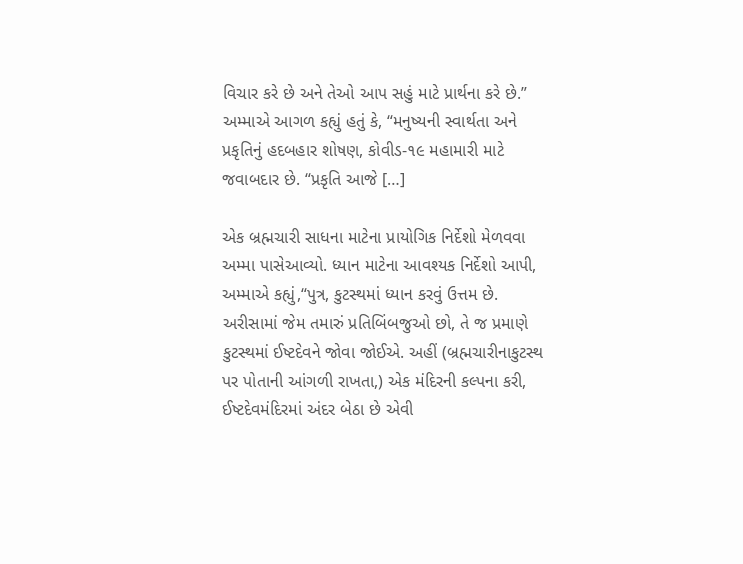વિચાર કરે છે અને તેઓ આપ સહું માટે પ્રાર્થના કરે છે.” અમ્માએ આગળ કહ્યું હતું કે, “મનુષ્યની સ્વાર્થતા અને પ્રકૃતિનું હદબહાર શોષણ, કોવીડ-૧૯ મહામારી માટે જવાબદાર છે. “પ્રકૃતિ આજે […]

એક બ્રહ્મચારી સાધના માટેના પ્રાયોગિક નિર્દેશો મેળવવા અમ્મા પાસેઆવ્યો. ધ્યાન માટેના આવશ્યક નિર્દેશો આપી, અમ્માએ કહ્યું,“પુત્ર, કુટસ્થમાં ધ્યાન કરવું ઉત્તમ છે. અરીસામાં જેમ તમારું પ્રતિબિંબજુઓ છો, તે જ પ્રમાણે કુટસ્થમાં ઈષ્ટદેવને જોવા જોઈએ. અહીં (બ્રહ્મચારીનાકુટસ્થ પર પોતાની આંગળી રાખતા,) એક મંદિરની કલ્પના કરી, ઈષ્ટદેવમંદિરમાં અંદર બેઠા છે એવી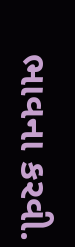ભાવના કરવી.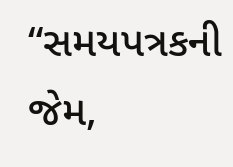“સમયપત્રકની જેમ,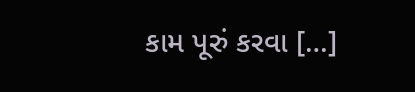કામ પૂરું કરવા […]